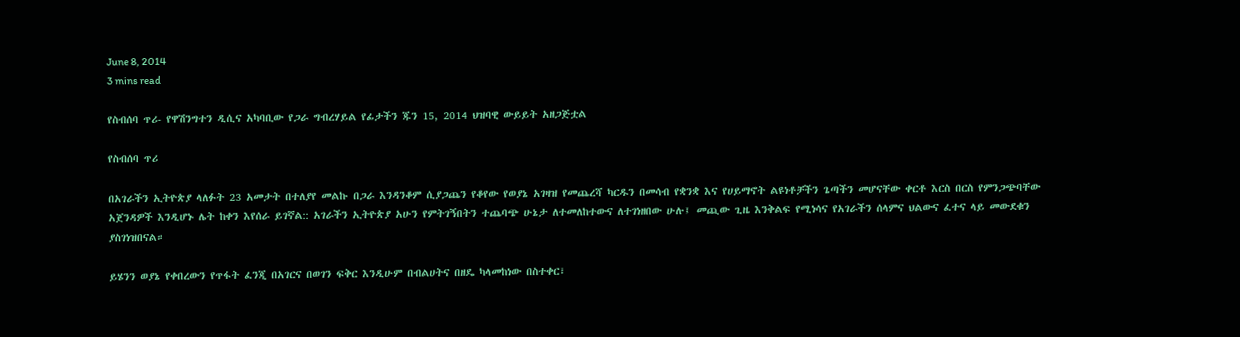June 8, 2014
3 mins read

የስብሰባ ጥሪ- የዋሽንግተን ዲሲና አካባቢው የጋራ ግብረሃይል የፊታችን ጁን 15, 2014 ህዝባዊ ውይይት አዘጋጅቷል

የስብሰባ ጥሪ

በአገራችን ኢትዮጵያ ላለፉት 23 አመታት በተለያየ መልኩ በጋራ እንዳንቆም ሲያጋጨን የቆየው የወያኔ አገዛዝ የመጨረሻ ካርዱን በመሳብ የቋንቋ እና የሀይማኖት ልዩነቶቻችን ጌጣችን መሆናቸው ቀርቶ እርስ በርስ የምንጋጭባቸው አጀንዳዎች እንዲሆኑ ሌት ከቀን እየሰራ ይገኛል:: አገራችን ኢትዮጵያ አሁን የምትገኝበትን ተጨባጭ ሁኔታ ለተመለከተውና ለተገነዘበው ሁሉ፤ መጪው ጊዜ እንቅልፍ የሚነሳና የአገራችን ሰላምና ህልውና ፈተና ላይ መውደቁን ያስገነዝበናል።

ይሄንን ወያኔ የቀበረውን የጥፋት ፈንጂ በአገርና በወገን ፍቅር እንዲሁም በብልሀትና በዘዴ ካላመከነው በስተቀር፣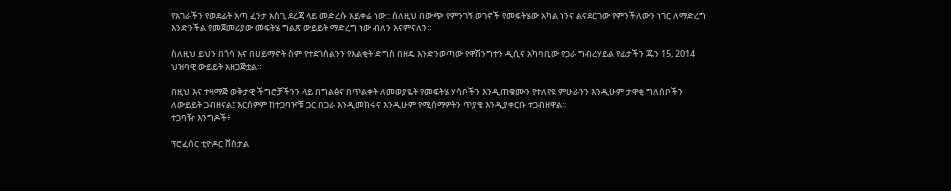የአገራችን የወደፊት እጣ ፈንታ አስጊ ደረጃ ላይ መድረሱ አይቀሬ ነው:: ስለዚህ በውጭ የምንገኝ ወገኖች የመፍትሄው አካል ነንና ልናደርገው የምንችለውን ነገር ለማድረግ እንድንችል የመጀመሪያው መፍትሄ ግልጽ ውይይት ማድረግ ነው ብለን እናምናለን።

ስለዚህ ይህን በጎሳ እና በሀይማኖት ስም የተደገሰልንን የእልቂት ድግስ በዘዴ እንድንወጣው የዋሽንግተን ዲሲና አካባቢው የጋራ ግብረሃይል የፊታችን ጁን 15, 2014 ህዝባዊ ውይይት አዘጋጅቷል።

በዚህ እና ተዛማጅ ወቅታዊ ችግሮቻችንን ላይ በግልፅና በጥልቀት ለመወያዬት የመፍትሄ ሃሳቦችን እንዲጠቁሙን የተለየዩ ምሁራንን እንዲሁም ታዋቂ ግለሰቦችን ለውይይት ጋብዘናል፤ እርሰዎም ከተጋባዦቹ ጋር በጋራ እንዲመክሩና እንዲሁም የሚሰማዎትን ጥያቄ እንዲያቀርቡ ተጋብዘዋል።
ተጋባዥ እንግዶች፥

ፕሮፈሰር ቲዮዶር ቨስታል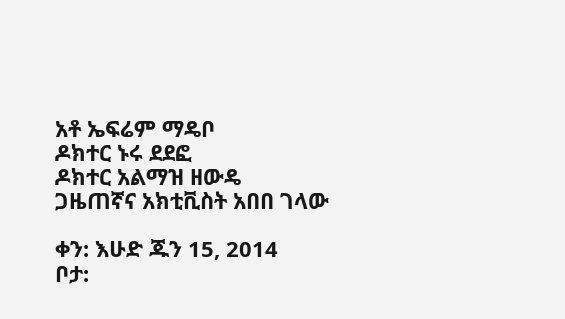አቶ ኤፍሬም ማዴቦ
ዶክተር ኑሩ ደደፎ
ዶክተር አልማዝ ዘውዴ
ጋዜጠኛና አክቲቪስት አበበ ገላው

ቀን: እሁድ ጁን 15, 2014
ቦታ: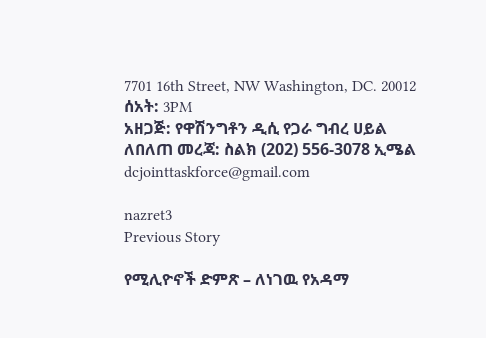7701 16th Street, NW Washington, DC. 20012
ሰአት: 3PM
አዘጋጅ: የዋሽንግቶን ዲሲ የጋራ ግብረ ሀይል
ለበለጠ መረጃ: ስልክ (202) 556-3078 ኢሜል dcjointtaskforce@gmail.com

nazret3
Previous Story

የሚሊዮኖች ድምጽ – ለነገዉ የአዳማ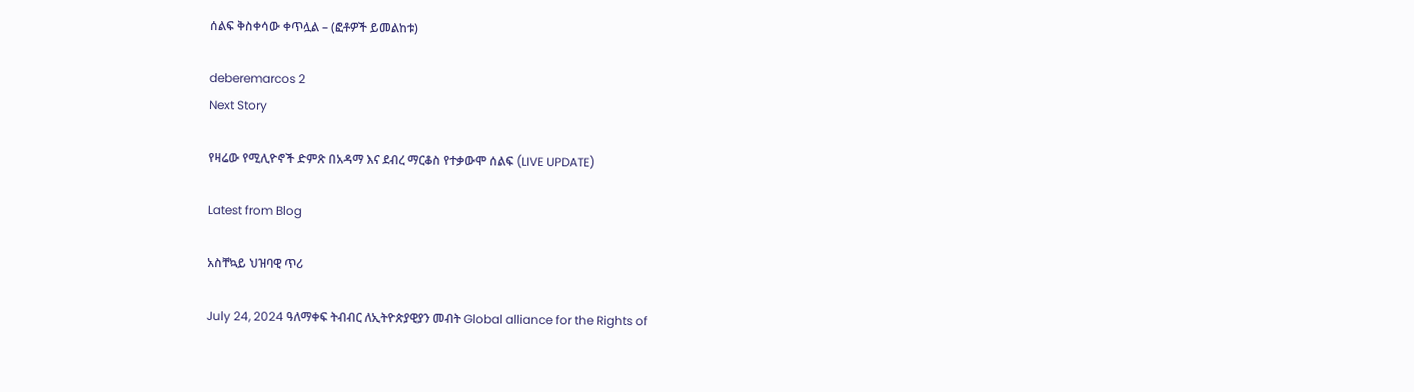ሰልፍ ቅስቀሳው ቀጥሏል – (ፎቶዎች ይመልከቱ)

deberemarcos 2
Next Story

የዛሬው የሚሊዮኖች ድምጽ በአዳማ እና ደብረ ማርቆስ የተቃውሞ ሰልፍ (LIVE UPDATE)

Latest from Blog

አስቸኳይ ህዝባዊ ጥሪ

July 24, 2024 ዓለማቀፍ ትብብር ለኢትዮጵያዊያን መብት Global alliance for the Rights of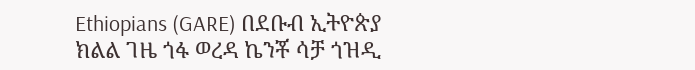Ethiopians (GARE) በደቡብ ኢትዮጵያ ክልል ገዜ ጎፋ ወረዳ ኬንቾ ሳቻ ጎዝዲ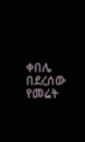ቀበሌ በደረሰው የመሬት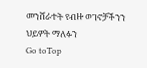መንሸራተት የብዙ ወገኖቻችንን ህይዎት ማለፉን
Go toTop